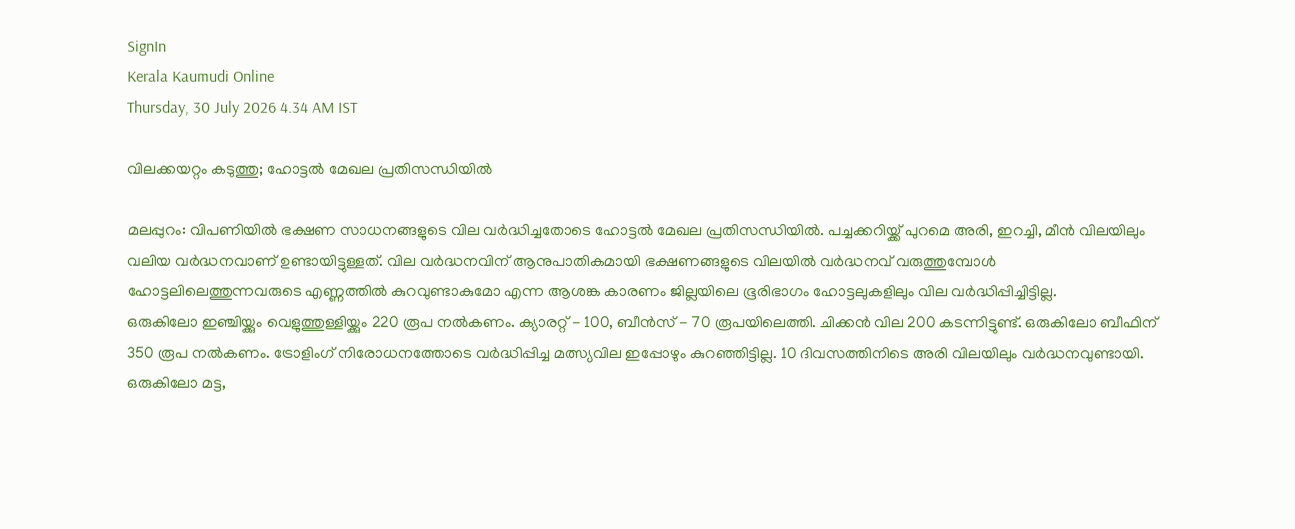SignIn
Kerala Kaumudi Online
Thursday, 30 July 2026 4.34 AM IST

വിലക്കയറ്റം കടുത്തു; ഹോട്ടൽ മേഖല പ്രതിസന്ധിയിൽ

മലപ്പുറം: വിപണിയിൽ ഭക്ഷണ സാധനങ്ങളുടെ വില വർദ്ധിച്ചതോടെ ഹോട്ടൽ മേഖല പ്രതിസന്ധിയിൽ. പച്ചക്കറിയ്ക്ക് പുറമെ അരി, ഇറച്ചി, മീൻ വിലയിലും വലിയ വർദ്ധനവാണ് ഉണ്ടായിട്ടുള്ളത്. വില വർദ്ധനവിന് ആനുപാതികമായി ഭക്ഷണങ്ങളുടെ വിലയിൽ വർദ്ധനവ് വരുത്തുമ്പോൾ ഹോട്ടലിലെത്തുന്നവരുടെ എണ്ണത്തിൽ കുറവുണ്ടാകുമോ എന്ന ആശങ്ക കാരണം ജില്ലയിലെ ഭൂരിഭാഗം ഹോട്ടലുകളിലും വില വർദ്ധിപ്പിച്ചിട്ടില്ല.
ഒരുകിലോ ഇഞ്ചിയ്ക്കും വെളുത്തുള്ളിയ്ക്കും 220 രൂപ നൽകണം. ക്യാരറ്റ് - 100, ബീൻസ് - 70 രൂപയിലെത്തി. ചിക്കൻ വില 200 കടന്നിട്ടുണ്ട്. ഒരുകിലോ ബീഫിന് 350 രൂപ നൽകണം. ട്രോളിംഗ് നിരോധനത്തോടെ വർദ്ധിപ്പിച്ച മത്സ്യവില ഇപ്പോഴും കുറഞ്ഞിട്ടില്ല. 10 ദിവസത്തിനിടെ അരി വിലയിലും വർദ്ധനവുണ്ടായി. ഒരുകിലോ മട്ട,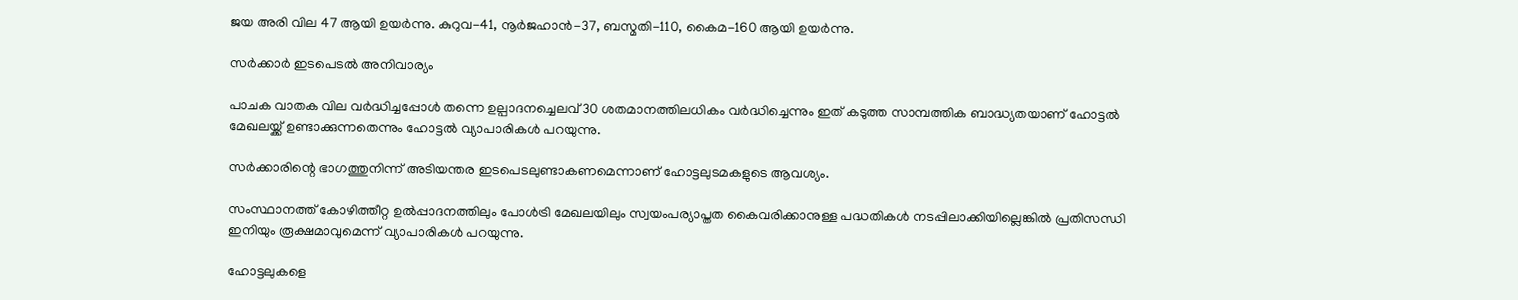ജയ അരി വില 47 ആയി ഉയർന്നു. കുറുവ-41, നൂർജഹാൻ-37, ബസ്മതി-110, കൈമ-160 ആയി ഉയർന്നു.

സർക്കാർ ഇടപെടൽ അനിവാര്യം

പാചക വാതക വില വർദ്ധിച്ചപ്പോൾ തന്നെ ഉല്പാദനച്ചെലവ് 30 ശതമാനത്തിലധികം വർദ്ധിച്ചെന്നും ഇത് കടുത്ത സാമ്പത്തിക ബാദ്ധ്യതയാണ് ഹോട്ടൽ മേഖലയ്ക്ക് ഉണ്ടാക്കുന്നതെന്നും ഹോട്ടൽ വ്യാപാരികൾ പറയുന്നു.

സർക്കാരിന്റെ ഭാഗത്തുനിന്ന് അടിയന്തര ഇടപെടലുണ്ടാകണമെന്നാണ് ഹോട്ടലുടമകളുടെ ആവശ്യം.

സംസ്ഥാനത്ത് കോഴിത്തീറ്റ ഉൽപ്പാദനത്തിലും പോൾട്രി മേഖലയിലും സ്വയംപര്യാപ്തത കൈവരിക്കാനുള്ള പദ്ധതികൾ നടപ്പിലാക്കിയില്ലെങ്കിൽ പ്രതിസന്ധി ഇനിയും രൂക്ഷമാവുമെന്ന് വ്യാപാരികൾ പറയുന്നു.

ഹോട്ടലുകളെ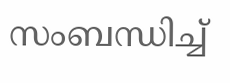സംബന്ധിച്ച്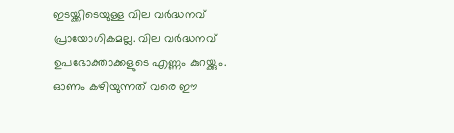ഇടയ്ക്കിടെയുള്ള വില വർദ്ധനവ് പ്രായോഗികമല്ല. വില വർദ്ധനവ് ഉപഭോക്താക്കളുടെ എണ്ണം കുറയ്ക്കും. ഓണം കഴിയുന്നത് വരെ ഈ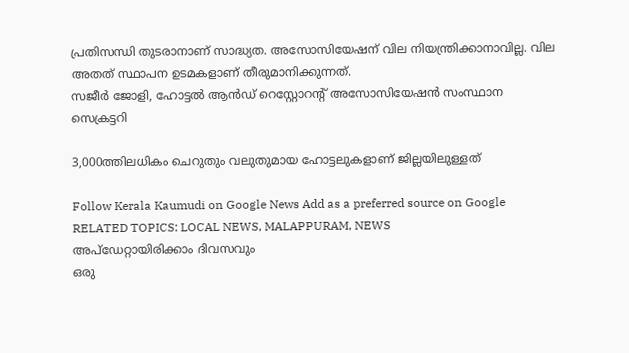പ്രതിസന്ധി തുടരാനാണ് സാദ്ധ്യത. അസോസിയേഷന് വില നിയന്ത്രിക്കാനാവില്ല. വില അതത് സ്ഥാപന ഉടമകളാണ് തീരുമാനിക്കുന്നത്.
സജീർ ജോളി, ഹോട്ടൽ ആൻഡ് റെസ്റ്റോറന്റ് അസോസിയേഷൻ സംസ്ഥാന സെക്രട്ടറി

3,000ത്തിലധികം ചെറുതും വലുതുമായ ഹോട്ടലുകളാണ് ജില്ലയിലുള്ളത്

Follow Kerala Kaumudi on Google News Add as a preferred source on Google
RELATED TOPICS: LOCAL NEWS, MALAPPURAM, NEWS
അപ്ഡേറ്റായിരിക്കാം ദിവസവും
ഒരു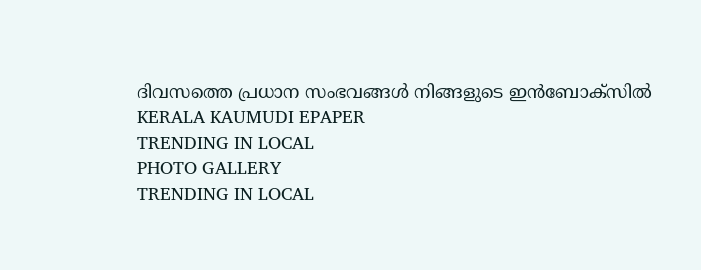ദിവസത്തെ പ്രധാന സംഭവങ്ങൾ നിങ്ങളുടെ ഇൻബോക്സിൽ
KERALA KAUMUDI EPAPER
TRENDING IN LOCAL
PHOTO GALLERY
TRENDING IN LOCAL